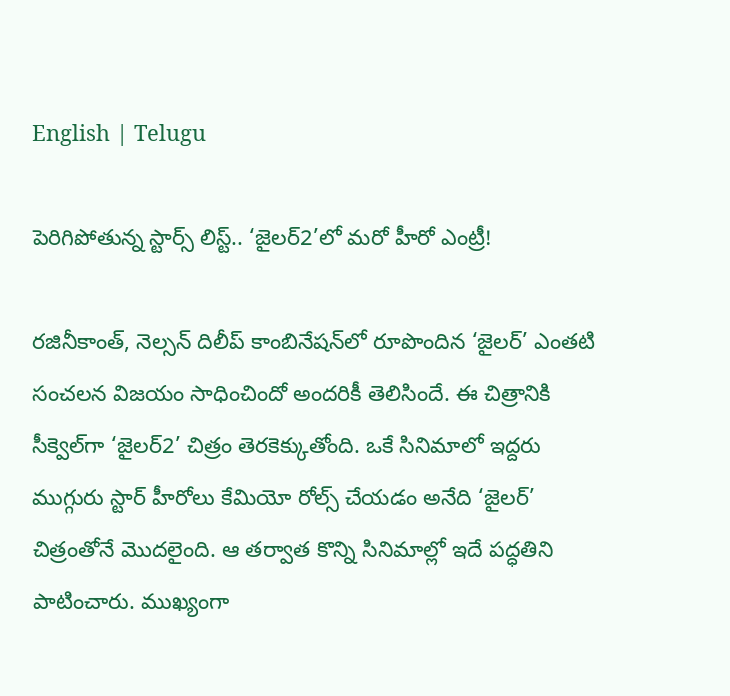English | Telugu

పెరిగిపోతున్న స్టార్స్‌ లిస్ట్‌.. ‘జైలర్‌2’లో మరో హీరో ఎంట్రీ!

రజినీకాంత్‌, నెల్సన్‌ దిలీప్‌ కాంబినేషన్‌లో రూపొందిన ‘జైలర్‌’ ఎంతటి సంచలన విజయం సాధించిందో అందరికీ తెలిసిందే. ఈ చిత్రానికి సీక్వెల్‌గా ‘జైలర్‌2’ చిత్రం తెరకెక్కుతోంది. ఒకే సినిమాలో ఇద్దరు ముగ్గురు స్టార్‌ హీరోలు కేమియో రోల్స్‌ చేయడం అనేది ‘జైలర్‌’ చిత్రంతోనే మొదలైంది. ఆ తర్వాత కొన్ని సినిమాల్లో ఇదే పద్ధతిని పాటించారు. ముఖ్యంగా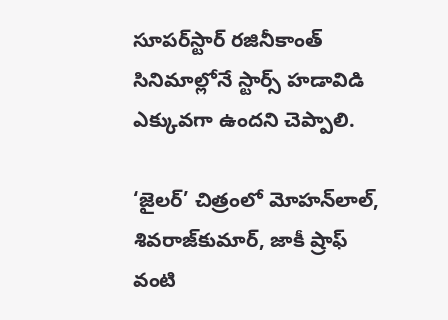సూపర్‌స్టార్‌ రజినీకాంత్‌ సినిమాల్లోనే స్టార్స్‌ హడావిడి ఎక్కువగా ఉందని చెప్పాలి.

‘జైలర్‌’ చిత్రంలో మోహన్‌లాల్‌, శివరాజ్‌కుమార్‌, జాకీ ష్రాఫ్‌ వంటి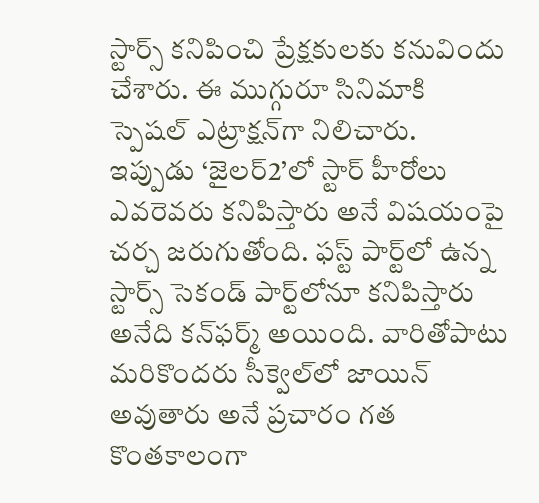స్టార్స్‌ కనిపించి ప్రేక్షకులకు కనువిందు చేశారు. ఈ ముగ్గురూ సినిమాకి స్పెషల్‌ ఎట్రాక్షన్‌గా నిలిచారు. ఇప్పుడు ‘జైలర్‌2’లో స్టార్‌ హీరోలు ఎవరెవరు కనిపిస్తారు అనే విషయంపై చర్చ జరుగుతోంది. ఫస్ట్‌ పార్ట్‌లో ఉన్న స్టార్స్‌ సెకండ్‌ పార్ట్‌లోనూ కనిపిస్తారు అనేది కన్‌ఫర్మ్‌ అయింది. వారితోపాటు మరికొందరు సీక్వెల్‌లో జాయిన్‌ అవుతారు అనే ప్రచారం గత కొంతకాలంగా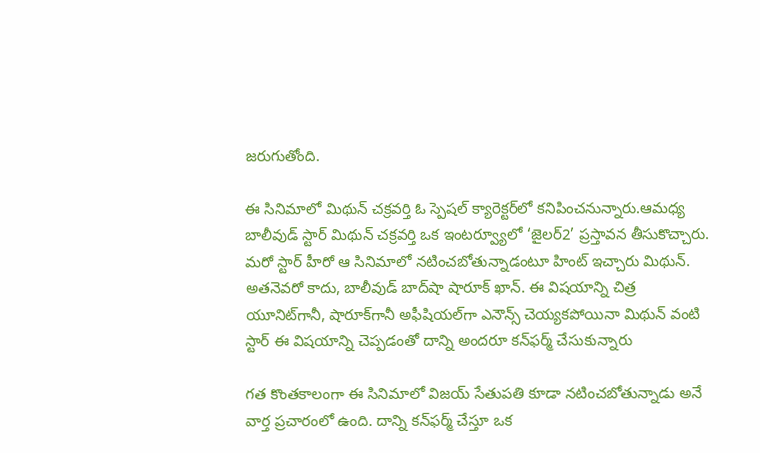జరుగుతోంది.

ఈ సినిమాలో మిథున్‌ చక్రవర్తి ఓ స్పెషల్‌ క్యారెక్టర్‌లో కనిపించనున్నారు.ఆమధ్య బాలీవుడ్‌ స్టార్‌ మిథున్‌ చక్రవర్తి ఒక ఇంటర్వ్యూలో ‘జైలర్‌2’ ప్రస్తావన తీసుకొచ్చారు. మరో స్టార్‌ హీరో ఆ సినిమాలో నటించబోతున్నాడంటూ హింట్‌ ఇచ్చారు మిథున్‌. అతనెవరో కాదు, బాలీవుడ్‌ బాద్‌షా షారూక్‌ ఖాన్‌. ఈ విషయాన్ని చిత్ర యూనిట్‌గానీ, షారూక్‌గానీ అఫీషియల్‌గా ఎనౌన్స్‌ చెయ్యకపోయినా మిథున్‌ వంటి స్టార్‌ ఈ విషయాన్ని చెప్పడంతో దాన్ని అందరూ కన్‌ఫర్మ్‌ చేసుకున్నారు

గత కొంతకాలంగా ఈ సినిమాలో విజయ్‌ సేతుపతి కూడా నటించబోతున్నాడు అనే వార్త ప్రచారంలో ఉంది. దాన్ని కన్‌ఫర్మ్‌ చేస్తూ ఒక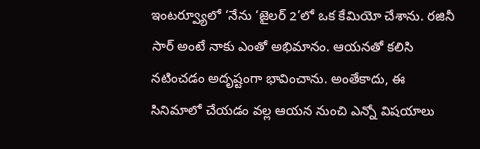ఇంటర్వ్యూలో ‘నేను ‘జైలర్‌ 2’లో ఒక కేమియో చేశాను. రజినీ సార్‌ అంటే నాకు ఎంతో అభిమానం. ఆయనతో కలిసి నటించడం అదృష్టంగా భావించాను. అంతేకాదు, ఈ సినిమాలో చేయడం వల్ల ఆయన నుంచి ఎన్నో విషయాలు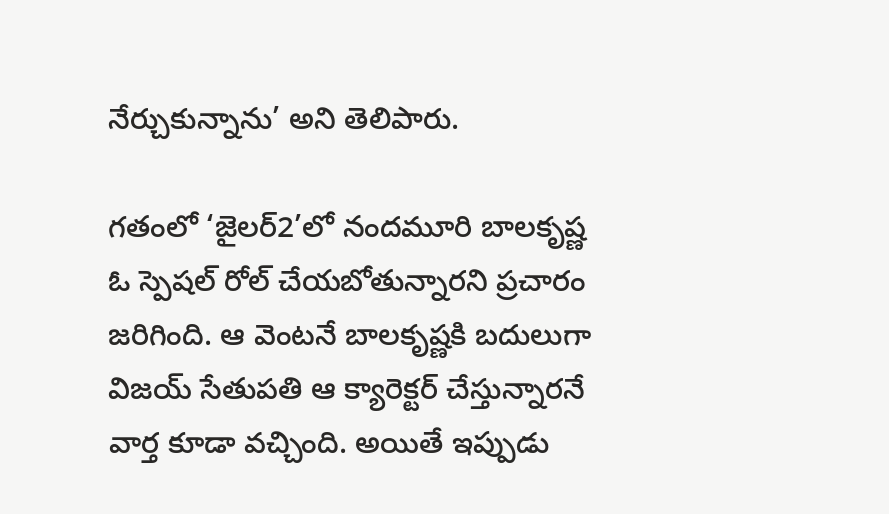నేర్చుకున్నాను’ అని తెలిపారు.

గతంలో ‘జైలర్‌2’లో నందమూరి బాలకృష్ణ ఓ స్పెషల్‌ రోల్‌ చేయబోతున్నారని ప్రచారం జరిగింది. ఆ వెంటనే బాలకృష్ణకి బదులుగా విజయ్‌ సేతుపతి ఆ క్యారెక్టర్‌ చేస్తున్నారనే వార్త కూడా వచ్చింది. అయితే ఇప్పుడు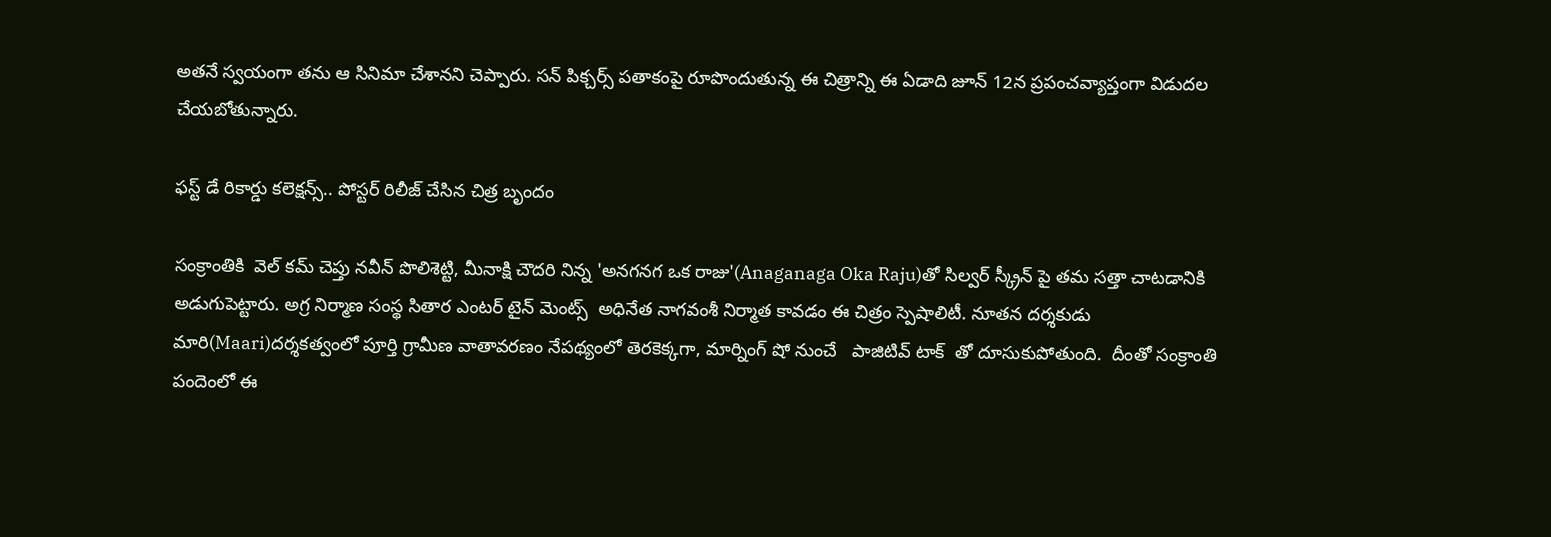అతనే స్వయంగా తను ఆ సినిమా చేశానని చెప్పారు. సన్‌ పిక్చర్స్‌ పతాకంపై రూపొందుతున్న ఈ చిత్రాన్ని ఈ ఏడాది జూన్‌ 12న ప్రపంచవ్యాప్తంగా విడుదల చేయబోతున్నారు.

ఫస్ట్ డే రికార్డు కలెక్షన్స్.. పోస్టర్ రిలీజ్ చేసిన చిత్ర బృందం

సంక్రాంతికి  వెల్ కమ్ చెప్తు నవీన్ పొలిశెట్టి, మీనాక్షి చౌదరి నిన్న 'అనగనగ ఒక రాజు'(Anaganaga Oka Raju)తో సిల్వర్ స్క్రీన్ పై తమ సత్తా చాటడానికి అడుగుపెట్టారు. అగ్ర నిర్మాణ సంస్థ సితార ఎంటర్ టైన్ మెంట్స్  అధినేత నాగవంశీ నిర్మాత కావడం ఈ చిత్రం స్పెషాలిటీ. నూతన దర్శకుడు మారి(Maari)దర్శకత్వంలో పూర్తి గ్రామీణ వాతావరణం నేపథ్యంలో తెరకెక్కగా, మార్నింగ్ షో నుంచే   పాజిటివ్ టాక్  తో దూసుకుపోతుంది.  దీంతో సంక్రాంతి పందెంలో ఈ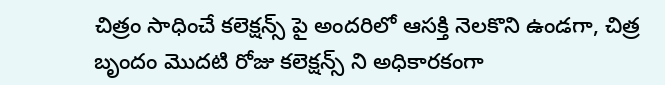చిత్రం సాధించే కలెక్షన్స్ పై అందరిలో ఆసక్తి నెలకొని ఉండగా, చిత్ర బృందం మొదటి రోజు కలెక్షన్స్ ని అధికారకంగా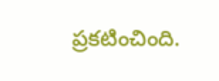ప్రకటించింది.